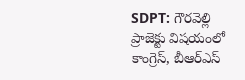SDPT: గౌరవెల్లి ప్రాజెక్టు విషయంలో కాంగ్రెస్, బీఆర్ఎస్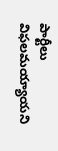పార్టీలు విఫలమయ్యాయని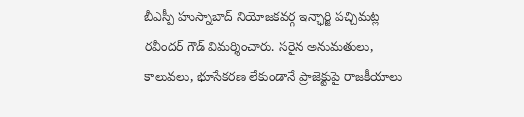బీఎస్పీ హుస్నాబాద్ నియోజకవర్గ ఇన్ఛార్జి పచ్చిమట్ల రవీందర్ గౌడ్ విమర్శించారు. సరైన అనుమతులు, కాలువలు, భూసేకరణ లేకుండానే ప్రాజెక్టుపై రాజకీయాలు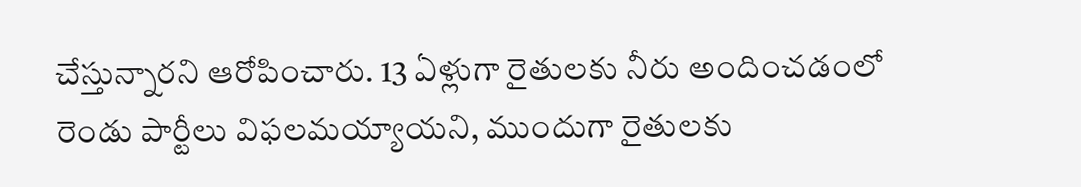చేస్తున్నారని ఆరోపించారు. 13 ఏళ్లుగా రైతులకు నీరు అందించడంలో రెండు పార్టీలు విఫలమయ్యాయని, ముందుగా రైతులకు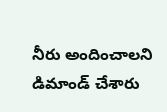నీరు అందించాలని డిమాండ్ చేశారు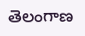తెలంగాణ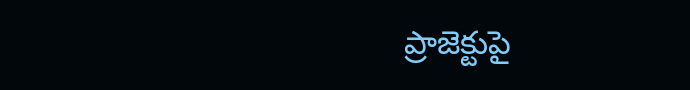ప్రాజెక్టుపై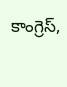కాంగ్రెస్,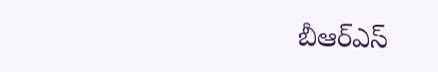బీఆర్ఎస్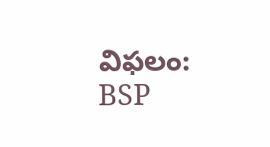విఫలం: BSP